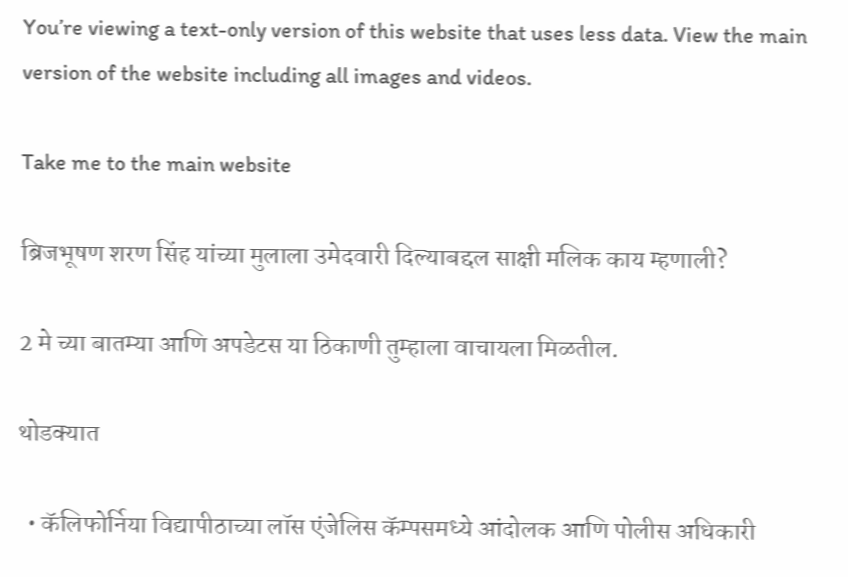You’re viewing a text-only version of this website that uses less data. View the main version of the website including all images and videos.

Take me to the main website

ब्रिजभूषण शरण सिंह यांच्या मुलाला उमेदवारी दिल्याबद्दल साक्षी मलिक काय म्हणाली?

2 मे च्या बातम्या आणि अपडेटस या ठिकाणी तुम्हाला वाचायला मिळतील.

थोडक्यात

  • कॅलिफोर्निया विद्यापीठाच्या लॉस एंजेलिस कॅम्पसमध्ये आंदोलक आणि पोलीस अधिकारी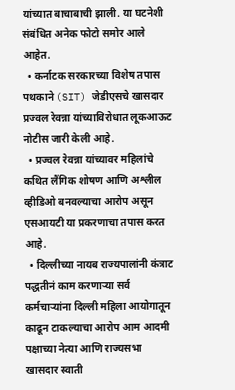यांच्यात बाचाबाची झाली. या घटनेशी संबंधित अनेक फोटो समोर आले आहेत.
  • कर्नाटक सरकारच्या विशेष तपास पथकाने (SIT) जेडीएसचे खासदार प्रज्वल रेवन्ना यांच्याविरोधात लूकआऊट नोटीस जारी केली आहे.
  • प्रज्वल रेवन्ना यांच्यावर महिलांचे कथित लैंगिक शोषण आणि अश्लील व्हीडिओ बनवल्याचा आरोप असून एसआयटी या प्रकरणाचा तपास करत आहे.
  • दिल्लीच्या नायब राज्यपालांनी कंत्राट पद्धतीनं काम करणाऱ्या सर्व कर्मचाऱ्यांना दिल्ली महिला आयोगातून काढून टाकल्याचा आरोप आम आदमी पक्षाच्या नेत्या आणि राज्यसभा खासदार स्वाती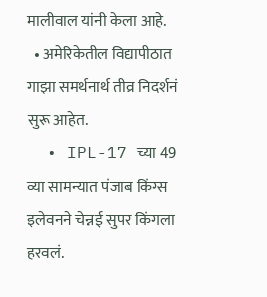मालीवाल यांनी केला आहे.
  • अमेरिकेतील विद्यापीठात गाझा समर्थनार्थ तीव्र निदर्शनं सुरू आहेत.
  • IPL-17 च्या 49 व्या सामन्यात पंजाब किंग्स इलेवनने चेन्नई सुपर किंगला हरवलं.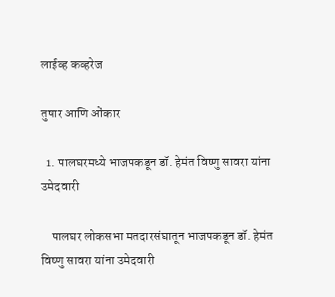लाईव्ह कव्हरेज

तुषार आणि ओंकार

  1. पालघरमध्ये भाजपकडून डॉ. हेमंत विष्णु सावरा यांना उमेदवारी

    पालघर लोकसभा मतदारसंघातून भाजपकडून डॉ. हेमंत विष्णु सावरा यांना उमेदवारी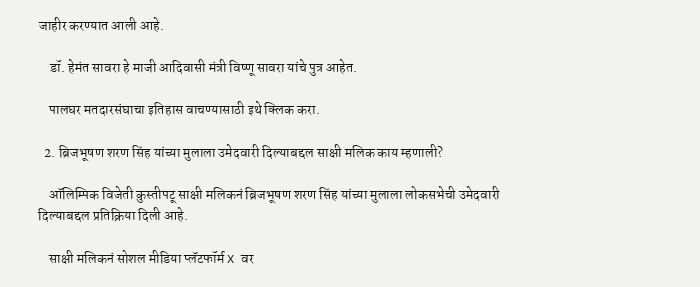जाहीर करण्यात आली आहे.

    डॉ. हेमंत सावरा हे माजी आदिवासी मंत्री विष्णू सावरा यांचे पुत्र आहेत.

    पालघर मतदारसंघाचा इतिहास वाचण्यासाठी इथे क्लिक करा.

  2. ब्रिजभूषण शरण सिंह यांच्या मुलाला उमेदवारी दिल्याबद्दल साक्षी मलिक काय म्हणाली?

    ऑलिम्पिक विजेती कुस्तीपटू साक्षी मलिकनं ब्रिजभूषण शरण सिंह यांच्या मुलाला लोकसभेची उमेदवारी दिल्याबद्दल प्रतिक्रिया दिली आहे.

    साक्षी मलिकनं सोशल मीडिया प्लॅटफॉर्म X वर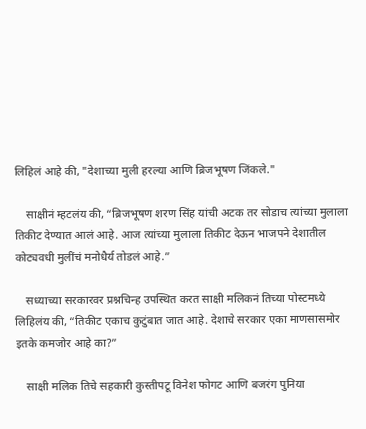लिहिलं आहे की, "देशाच्या मुली हरल्या आणि ब्रिजभूषण जिंकले."

    साक्षीनं म्हटलंय की, “ब्रिजभूषण शरण सिंह यांची अटक तर सोडाच त्यांच्या मुलाला तिकीट देण्यात आलं आहे. आज त्यांच्या मुलाला तिकीट देऊन भाजपने देशातील कोट्यवधी मुलींचं मनोधैर्य तोडलं आहे.”

    सध्याच्या सरकारवर प्रश्नचिन्ह उपस्थित करत साक्षी मलिकनं तिच्या पोस्टमध्ये लिहिलंय की, “तिकीट एकाच कुटुंबात जात आहे. देशाचे सरकार एका माणसासमोर इतके कमजोर आहे का?”

    साक्षी मलिक तिचे सहकारी कुस्तीपटू विनेश फोगट आणि बजरंग पुनिया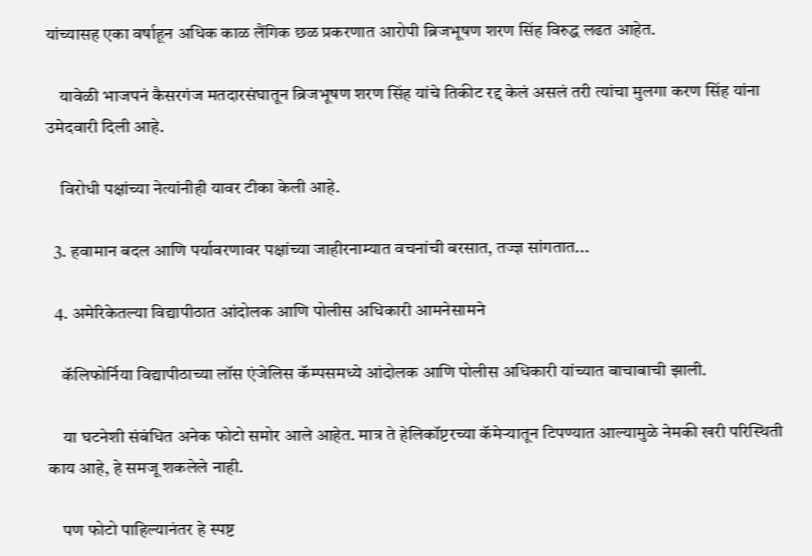यांच्यासह एका वर्षाहून अधिक काळ लैंगिक छळ प्रकरणात आरोपी ब्रिजभूषण शरण सिंह विरुद्ध लढत आहेत.

    यावेळी भाजपनं कैसरगंज मतदारसंघातून ब्रिजभूषण शरण सिंह यांचे तिकीट रद्द केलं असलं तरी त्यांचा मुलगा करण सिंह यांना उमेदवारी दिली आहे.

    विरोधी पक्षांच्या नेत्यांनीही यावर टीका केली आहे.

  3. हवामान बदल आणि पर्यावरणावर पक्षांच्या जाहीरनाम्यात वचनांची बरसात, तज्ज्ञ सांगतात...

  4. अमेरिकेतल्या विद्यापीठात आंदोलक आणि पोलीस अधिकारी आमनेसामने

    कॅलिफोर्निया विद्यापीठाच्या लॉस एंजेलिस कॅम्पसमध्ये आंदोलक आणि पोलीस अधिकारी यांच्यात बाचाबाची झाली.

    या घटनेशी संबंधित अनेक फोटो समोर आले आहेत. मात्र ते हेलिकॉप्टरच्या कॅमेऱ्यातून टिपण्यात आल्यामुळे नेमकी खरी परिस्थिती काय आहे, हे समजू शकलेले नाही.

    पण फोटो पाहिल्यानंतर हे स्पष्ट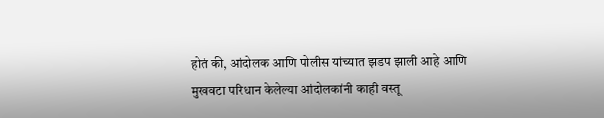होतं की, आंदोलक आणि पोलीस यांच्यात झडप झाली आहे आणि मुखवटा परिधान केलेल्या आंदोलकांनी काही वस्तू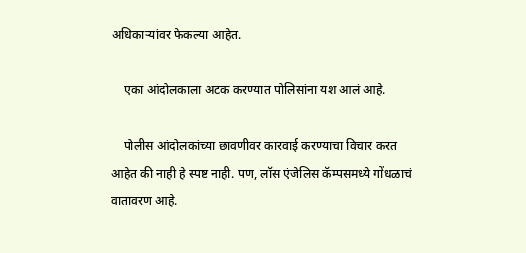अधिकाऱ्यांवर फेकल्या आहेत.

    एका आंदोलकाला अटक करण्यात पोलिसांना यश आलं आहे.

    पोलीस आंदोलकांच्या छावणीवर कारवाई करण्याचा विचार करत आहेत की नाही हे स्पष्ट नाही. पण, लॉस एंजेलिस कॅम्पसमध्ये गोंधळाचं वातावरण आहे.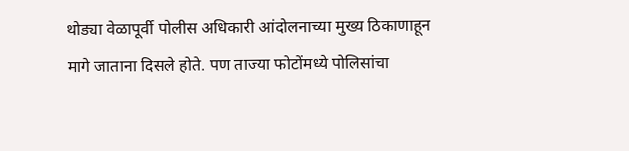थोड्या वेळापूर्वी पोलीस अधिकारी आंदोलनाच्या मुख्य ठिकाणाहून मागे जाताना दिसले होते. पण ताज्या फोटोंमध्ये पोलिसांचा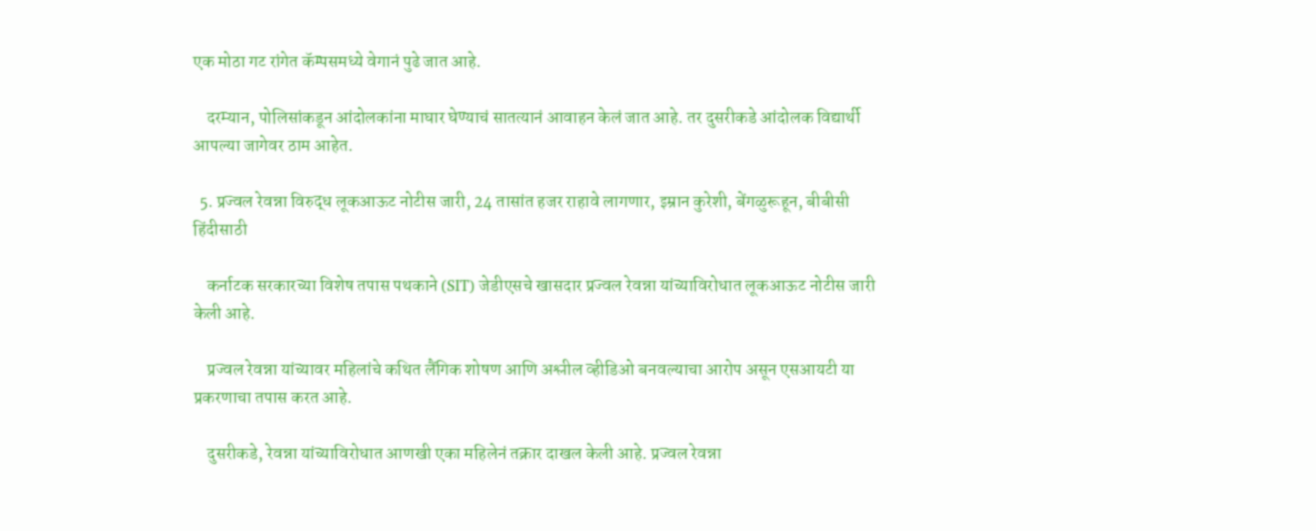एक मोठा गट रांगेत कॅम्पसमध्ये वेगानं पुढे जात आहे.

    दरम्यान, पोलिसांकडून आंदोलकांना माघार घेण्याचं सातत्यानं आवाहन केलं जात आहे. तर दुसरीकडे आंदोलक विद्यार्थी आपल्या जागेवर ठाम आहेत.

  5. प्रज्वल रेवन्ना विरुद्ध लूकआऊट नोटीस जारी, 24 तासांत हजर राहावे लागणार, इम्रान कुरेशी, बेंगळुरूहून, बीबीसी हिंदीसाठी

    कर्नाटक सरकारच्या विशेष तपास पथकाने (SIT) जेडीएसचे खासदार प्रज्वल रेवन्ना यांच्याविरोधात लूकआऊट नोटीस जारी केली आहे.

    प्रज्वल रेवन्ना यांच्यावर महिलांचे कथित लैंगिक शोषण आणि अश्लील व्हीडिओ बनवल्याचा आरोप असून एसआयटी या प्रकरणाचा तपास करत आहे.

    दुसरीकडे, रेवन्ना यांच्याविरोधात आणखी एका महिलेनं तक्रार दाखल केली आहे. प्रज्वल रेवन्ना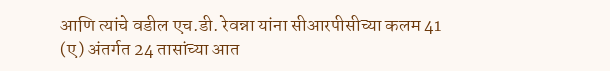आणि त्यांचे वडील एच.डी. रेवन्ना यांना सीआरपीसीच्या कलम 41 (ए) अंतर्गत 24 तासांच्या आत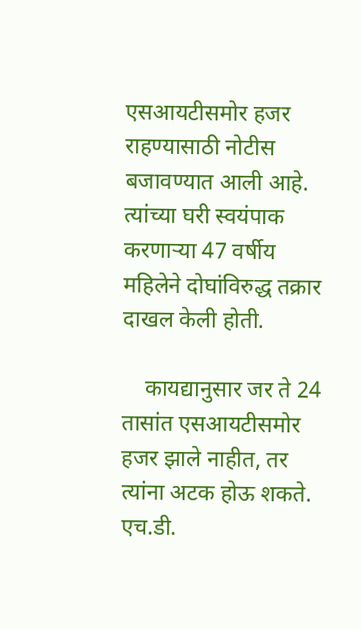एसआयटीसमोर हजर राहण्यासाठी नोटीस बजावण्यात आली आहे. त्यांच्या घरी स्वयंपाक करणाऱ्या 47 वर्षीय महिलेने दोघांविरुद्ध तक्रार दाखल केली होती.

    कायद्यानुसार जर ते 24 तासांत एसआयटीसमोर हजर झाले नाहीत, तर त्यांना अटक होऊ शकते. एच.डी.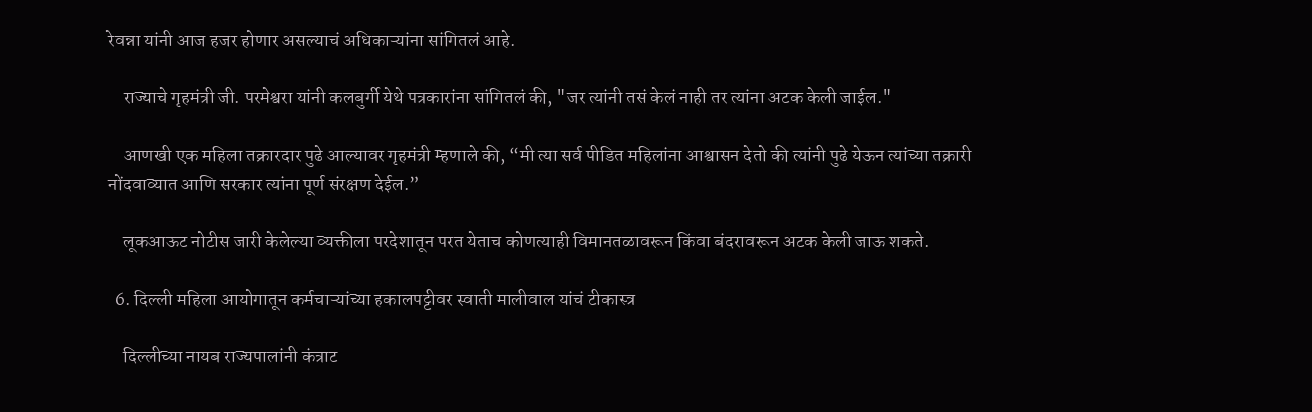रेवन्ना यांनी आज हजर होणार असल्याचं अधिकाऱ्यांना सांगितलं आहे.

    राज्याचे गृहमंत्री जी. परमेश्वरा यांनी कलबुर्गी येथे पत्रकारांना सांगितलं की, "जर त्यांनी तसं केलं नाही तर त्यांना अटक केली जाईल."

    आणखी एक महिला तक्रारदार पुढे आल्यावर गृहमंत्री म्हणाले की, “मी त्या सर्व पीडित महिलांना आश्वासन देतो की त्यांनी पुढे येऊन त्यांच्या तक्रारी नोंदवाव्यात आणि सरकार त्यांना पूर्ण संरक्षण देईल.”

    लूकआऊट नोटीस जारी केलेल्या व्यक्तीला परदेशातून परत येताच कोणत्याही विमानतळावरून किंवा बंदरावरून अटक केली जाऊ शकते.

  6. दिल्ली महिला आयोगातून कर्मचाऱ्यांच्या हकालपट्टीवर स्वाती मालीवाल यांचं टीकास्त्र

    दिल्लीच्या नायब राज्यपालांनी कंत्राट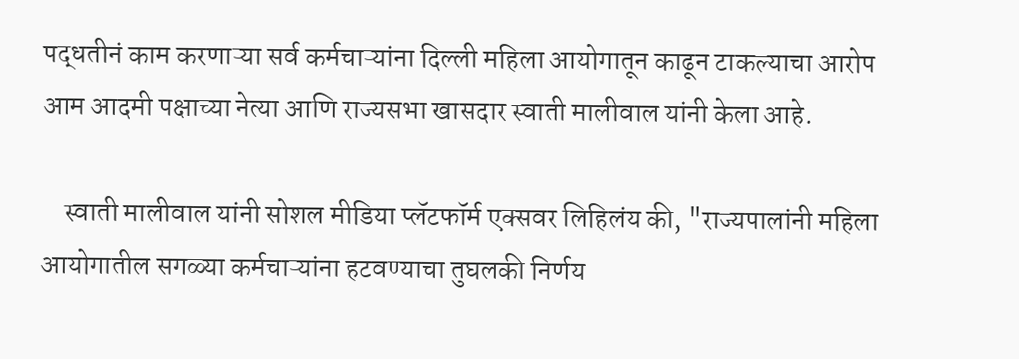पद्धतीनं काम करणाऱ्या सर्व कर्मचाऱ्यांना दिल्ली महिला आयोगातून काढून टाकल्याचा आरोप आम आदमी पक्षाच्या नेत्या आणि राज्यसभा खासदार स्वाती मालीवाल यांनी केला आहे.

    स्वाती मालीवाल यांनी सोशल मीडिया प्लॅटफॉर्म एक्सवर लिहिलंय की, "राज्यपालांनी महिला आयोगातील सगळ्या कर्मचाऱ्यांना हटवण्याचा तुघलकी निर्णय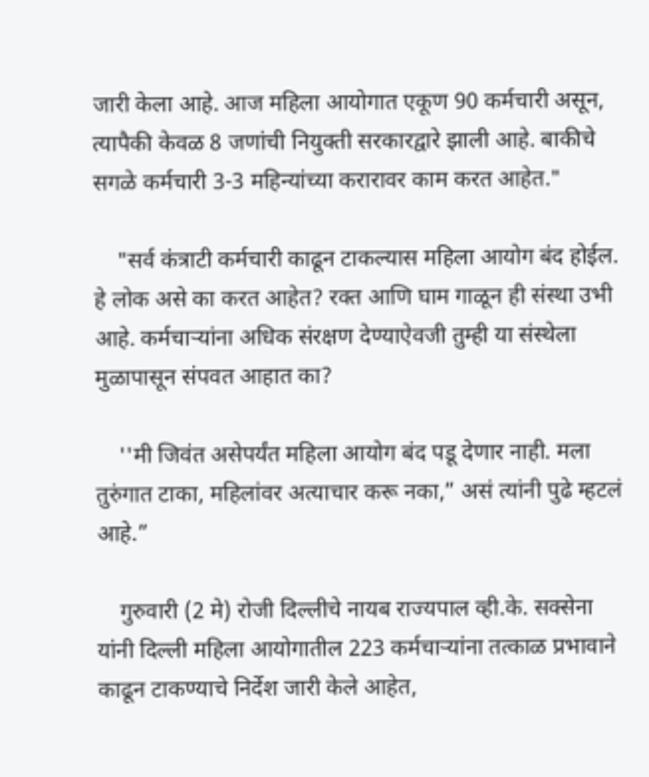जारी केला आहे. आज महिला आयोगात एकूण 90 कर्मचारी असून, त्यापैकी केवळ 8 जणांची नियुक्ती सरकारद्वारे झाली आहे. बाकीचे सगळे कर्मचारी 3-3 महिन्यांच्या करारावर काम करत आहेत."

    "सर्व कंत्राटी कर्मचारी काढून टाकल्यास महिला आयोग बंद होईल. हे लोक असे का करत आहेत? रक्त आणि घाम गाळून ही संस्था उभी आहे. कर्मचाऱ्यांना अधिक संरक्षण देण्याऐवजी तुम्ही या संस्थेला मुळापासून संपवत आहात का?

    ''मी जिवंत असेपर्यंत महिला आयोग बंद पडू देणार नाही. मला तुरुंगात टाका, महिलांवर अत्याचार करू नका,” असं त्यांनी पुढे म्हटलं आहे.”

    गुरुवारी (2 मे) रोजी दिल्लीचे नायब राज्यपाल व्ही.के. सक्सेना यांनी दिल्ली महिला आयोगातील 223 कर्मचाऱ्यांना तत्काळ प्रभावाने काढून टाकण्याचे निर्देश जारी केले आहेत,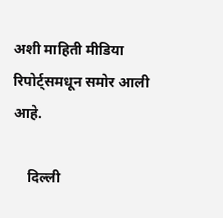अशी माहिती मीडिया रिपोर्ट्समधून समोर आली आहे.

    दिल्ली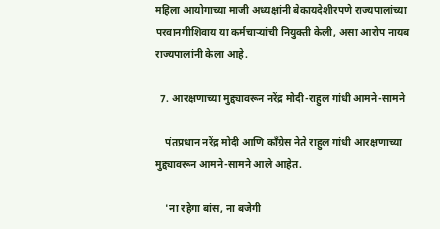महिला आयोगाच्या माजी अध्यक्षांनी बेकायदेशीरपणे राज्यपालांच्या परवानगीशिवाय या कर्मचाऱ्यांची नियुक्ती केली, असा आरोप नायब राज्यपालांनी केला आहे.

  7. आरक्षणाच्या मुद्द्यावरून नरेंद्र मोदी-राहुल गांधी आमने-सामने

    पंतप्रधान नरेंद्र मोदी आणि काँग्रेस नेते राहुल गांधी आरक्षणाच्या मुद्द्यावरून आमने-सामने आले आहेत.

    'ना रहेगा बांस, ना बजेगी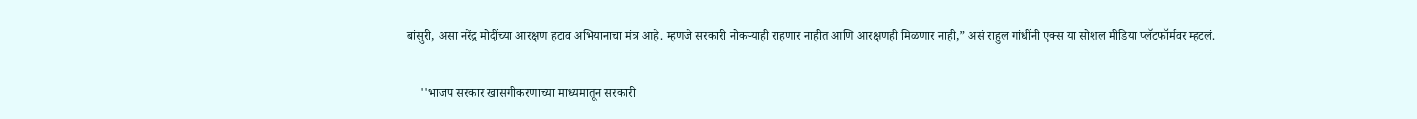बांसुरी, असा नरेंद्र मोदींच्या आरक्षण हटाव अभियानाचा मंत्र आहे. म्हणजे सरकारी नोकऱ्याही राहणार नाहीत आणि आरक्षणही मिळणार नाही,” असं राहुल गांधींनी एक्स या सोशल मीडिया प्लॅटफॉर्मवर म्हटलं.

    ''भाजप सरकार खासगीकरणाच्या माध्यमातून सरकारी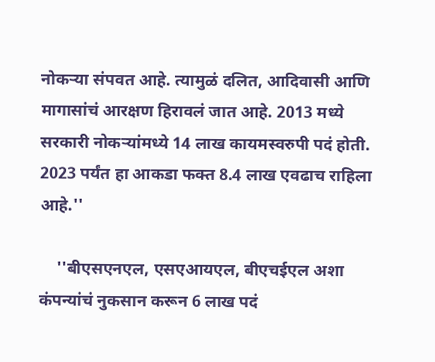नोकऱ्या संपवत आहे. त्यामुळं दलित, आदिवासी आणि मागासांचं आरक्षण हिरावलं जात आहे. 2013 मध्ये सरकारी नोकऱ्यांमध्ये 14 लाख कायमस्वरुपी पदं होती. 2023 पर्यंत हा आकडा फक्त 8.4 लाख एवढाच राहिला आहे.''

    ''बीएसएनएल, एसएआयएल, बीएचईएल अशा कंपन्यांचं नुकसान करून 6 लाख पदं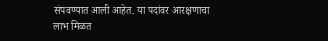संपवण्यात आली आहेत. या पदांवर आरक्षणाचा लाभ मिळत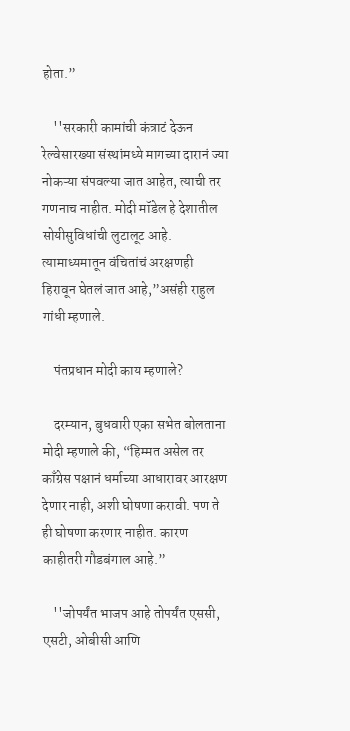होता.”

    ''सरकारी कामांची कंत्राटं देऊन रेल्वेसारख्या संस्थांमध्ये मागच्या दारानं ज्या नोकऱ्या संपवल्या जात आहेत, त्याची तर गणनाच नाहीत. मोदी मॉडेल हे देशातील सोयीसुविधांची लुटालूट आहे. त्यामाध्यमातून वंचितांचं अरक्षणही हिरावून घेतलं जात आहे,”असंही राहुल गांधी म्हणाले.

    पंतप्रधान मोदी काय म्हणाले?

    दरम्यान, बुधवारी एका सभेत बोलताना मोदी म्हणाले की, “हिम्मत असेल तर काँग्रेस पक्षानं धर्माच्या आधारावर आरक्षण देणार नाही, अशी घोषणा करावी. पण ते ही घोषणा करणार नाहीत. कारण काहीतरी गौडबंगाल आहे.”

    ''जोपर्यंत भाजप आहे तोपर्यंत एससी, एसटी, ओबीसी आणि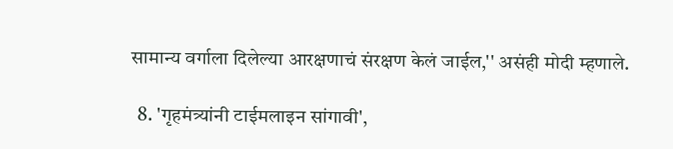सामान्य वर्गाला दिलेल्या आरक्षणाचं संरक्षण केलं जाईल,'' असंही मोदी म्हणाले.

  8. 'गृहमंत्र्यांनी टाईमलाइन सांगावी',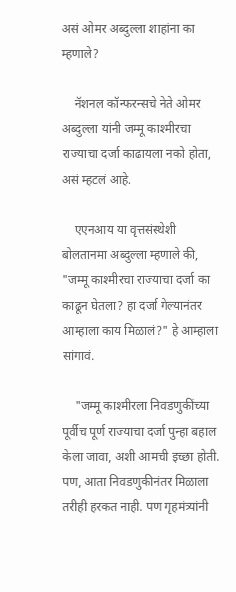असं ओमर अब्दुल्ला शाहांना का म्हणाले?

    नॅशनल कॉन्फरन्सचे नेते ओमर अब्दुल्ला यांनी जम्मू काश्मीरचा राज्याचा दर्जा काढायला नको होता, असं म्हटलं आहे.

    एएनआय या वृत्तसंस्थेशी बोलतानमा अब्दुल्ला म्हणाले की, "जम्मू काश्मीरचा राज्याचा दर्जा का काढून घेतला? हा दर्जा गेल्यानंतर आम्हाला काय मिळालं?" हे आम्हाला सांगावं.

    "जम्मू काश्मीरला निवडणुकींच्या पूर्वीच पूर्ण राज्याचा दर्जा पुन्हा बहाल केला जावा, अशी आमची इच्छा होती. पण, आता निवडणुकीनंतर मिळाला तरीही हरकत नाही. पण गृहमंत्र्यांनी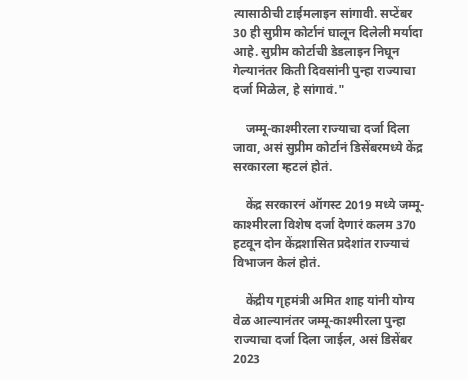त्यासाठीची टाईमलाइन सांगावी. सप्टेंबर 30 ही सुप्रीम कोर्टानं घालून दिलेली मर्यादा आहे. सुप्रीम कोर्टाची डेडलाइन निघून गेल्यानंतर किती दिवसांनी पुन्हा राज्याचा दर्जा मिळेल, हे सांगावं."

    जम्मू-काश्मीरला राज्याचा दर्जा दिला जावा, असं सुप्रीम कोर्टानं डिसेंबरमध्ये केंद्र सरकारला म्हटलं होतं.

    केंद्र सरकारनं ऑगस्ट 2019 मध्ये जम्मू-काश्मीरला विशेष दर्जा देणारं कलम 370 हटवून दोन केंद्रशासित प्रदेशांत राज्याचं विभाजन केलं होतं.

    केंद्रीय गृहमंत्री अमित शाह यांनी योग्य वेळ आल्यानंतर जम्मू-काश्मीरला पुन्हा राज्याचा दर्जा दिला जाईल, असं डिसेंबर 2023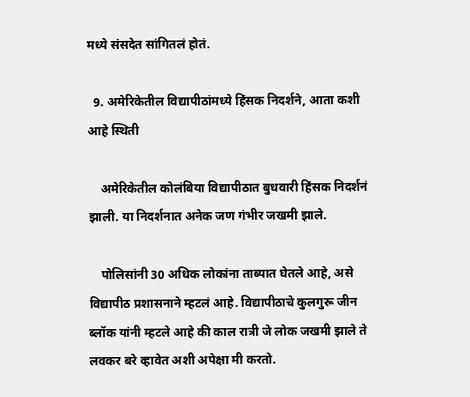मध्ये संसदेत सांगितलं होतं.

  9. अमेरिकेतील विद्यापीठांमध्ये हिंसक निदर्शने, आता कशी आहे स्थिती

    अमेरिकेतील कोलंबिया विद्यापीठात बुधवारी हिंसक निदर्शनं झाली. या निदर्शनात अनेक जण गंभीर जखमी झाले.

    पोलिसांनी 30 अधिक लोकांना ताब्यात घेतले आहे, असे विद्यापीठ प्रशासनाने म्हटलं आहे. विद्यापीठाचे कुलगुरू जीन ब्लॉक यांनी म्हटले आहे की काल रात्री जे लोक जखमी झाले ते लवकर बरे व्हावेत अशी अपेक्षा मी करतो.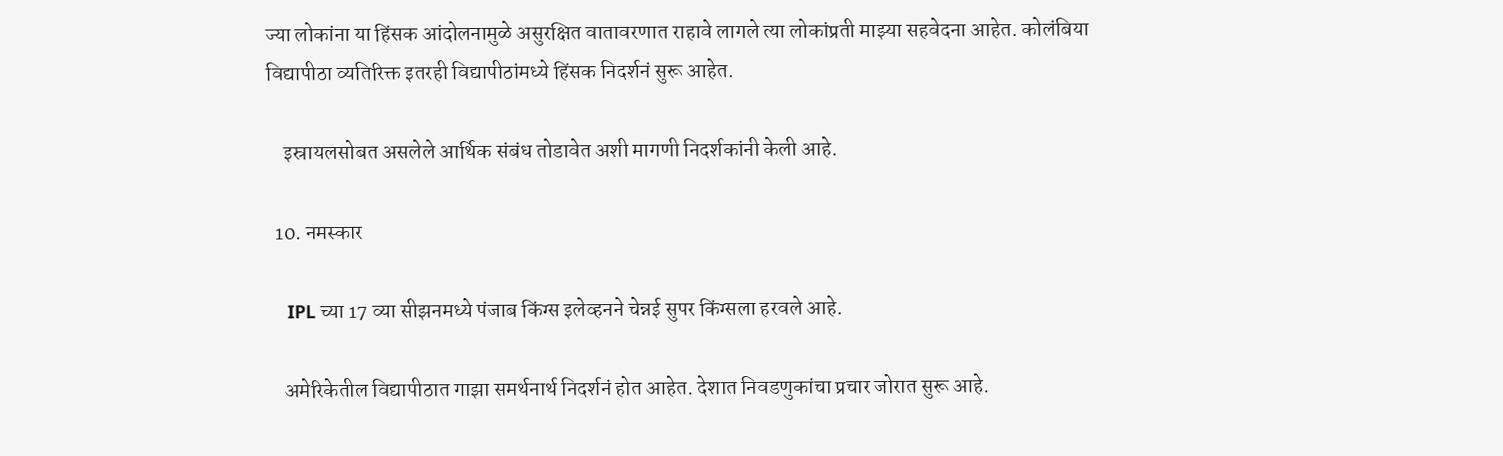ज्या लोकांना या हिंसक आंदोलनामुळे असुरक्षित वातावरणात राहावे लागले त्या लोकांप्रती माझ्या सहवेदना आहेत. कोलंबिया विद्यापीठा व्यतिरिक्त इतरही विद्यापीठांमध्ये हिंसक निदर्शनं सुरू आहेत.

    इस्रायलसोबत असलेले आर्थिक संबंध तोडावेत अशी मागणी निदर्शकांनी केली आहे.

  10. नमस्कार

    IPL च्या 17 व्या सीझनमध्ये पंजाब किंग्स इलेव्हनने चेन्नई सुपर किंग्सला हरवले आहे.

    अमेरिकेतील विद्यापीठात गाझा समर्थनार्थ निदर्शनं होत आहेत. देशात निवडणुकांचा प्रचार जोरात सुरू आहे.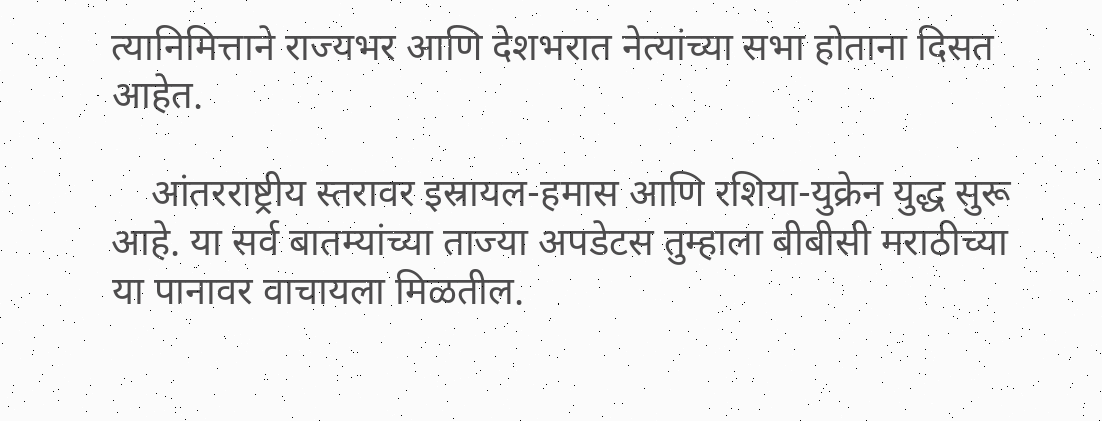त्यानिमित्ताने राज्यभर आणि देशभरात नेत्यांच्या सभा होताना दिसत आहेत.

    आंतरराष्ट्रीय स्तरावर इस्रायल-हमास आणि रशिया-युक्रेन युद्ध सुरू आहे. या सर्व बातम्यांच्या ताज्या अपडेटस तुम्हाला बीबीसी मराठीच्या या पानावर वाचायला मिळतील.